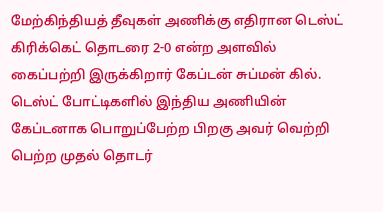மேற்கிந்தியத் தீவுகள் அணிக்கு எதிரான டெஸ்ட் கிரிக்கெட் தொடரை 2-0 என்ற அளவில் கைப்பற்றி இருக்கிறார் கேப்டன் சுப்மன் கில்.
டெஸ்ட் போட்டிகளில் இந்திய அணியின் கேப்டனாக பொறுப்பேற்ற பிறகு அவர் வெற்றி பெற்ற முதல் தொடர்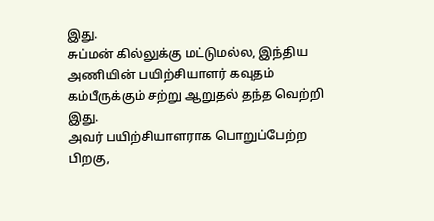இது.
சுப்மன் கில்லுக்கு மட்டுமல்ல, இந்திய அணியின் பயிற்சியாளர் கவுதம் கம்பீருக்கும் சற்று ஆறுதல் தந்த வெற்றி இது.
அவர் பயிற்சியாளராக பொறுப்பேற்ற பிறகு,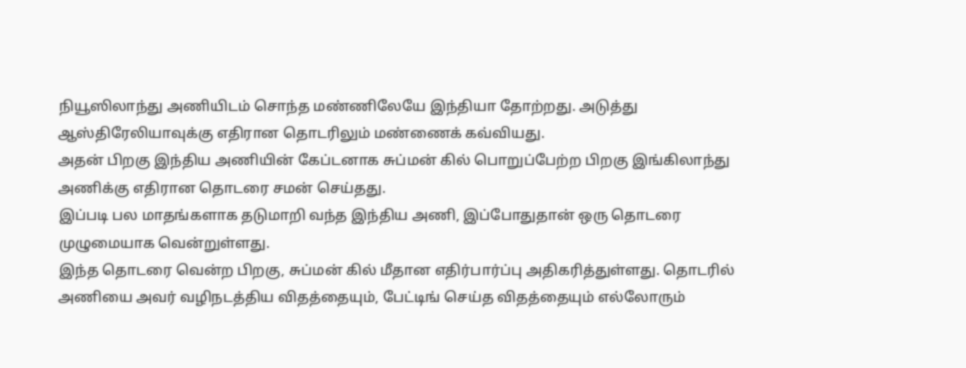நியூஸிலாந்து அணியிடம் சொந்த மண்ணிலேயே இந்தியா தோற்றது. அடுத்து ஆஸ்திரேலியாவுக்கு எதிரான தொடரிலும் மண்ணைக் கவ்வியது.
அதன் பிறகு இந்திய அணியின் கேப்டனாக சுப்மன் கில் பொறுப்பேற்ற பிறகு இங்கிலாந்து அணிக்கு எதிரான தொடரை சமன் செய்தது.
இப்படி பல மாதங்களாக தடுமாறி வந்த இந்திய அணி, இப்போதுதான் ஒரு தொடரை முழுமையாக வென்றுள்ளது.
இந்த தொடரை வென்ற பிறகு, சுப்மன் கில் மீதான எதிர்பார்ப்பு அதிகரித்துள்ளது. தொடரில் அணியை அவர் வழிநடத்திய விதத்தையும், பேட்டிங் செய்த விதத்தையும் எல்லோரும்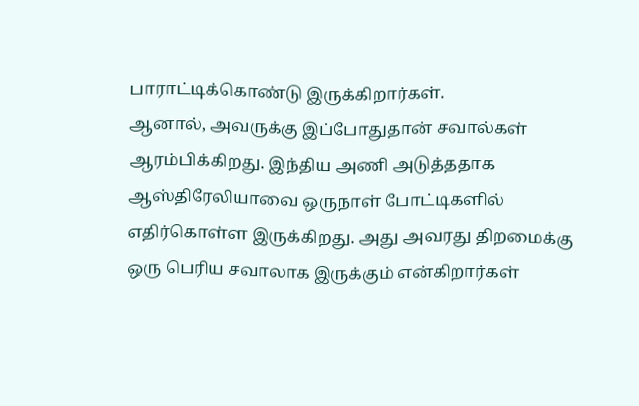பாராட்டிக்கொண்டு இருக்கிறார்கள்.
ஆனால், அவருக்கு இப்போதுதான் சவால்கள் ஆரம்பிக்கிறது. இந்திய அணி அடுத்ததாக ஆஸ்திரேலியாவை ஒருநாள் போட்டிகளில் எதிர்கொள்ள இருக்கிறது. அது அவரது திறமைக்கு ஒரு பெரிய சவாலாக இருக்கும் என்கிறார்கள்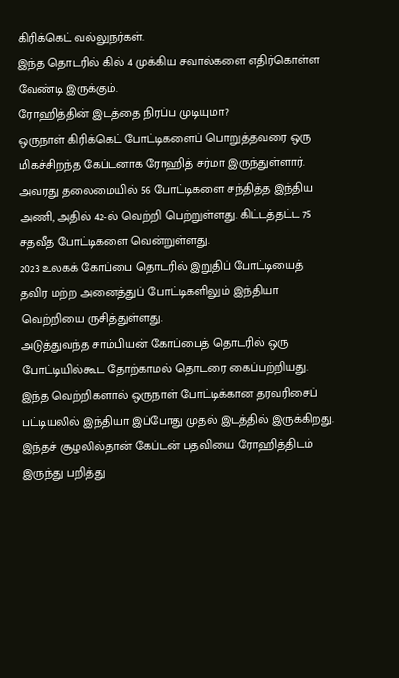கிரிக்கெட் வல்லுநர்கள்.
இந்த தொடரில் கில் 4 முக்கிய சவால்களை எதிர்கொள்ள வேண்டி இருக்கும்.
ரோஹித்தின் இடத்தை நிரப்ப முடியுமா?
ஒருநாள் கிரிக்கெட் போட்டிகளைப் பொறுத்தவரை ஒரு மிகச்சிறந்த கேப்டனாக ரோஹித் சர்மா இருந்துள்ளார். அவரது தலைமையில் 56 போட்டிகளை சந்தித்த இந்திய அணி, அதில் 42-ல் வெற்றி பெற்றுள்ளது. கிட்டத்தட்ட 75 சதவீத போட்டிகளை வென்றுள்ளது.
2023 உலகக் கோப்பை தொடரில் இறுதிப் போட்டியைத் தவிர மற்ற அனைத்துப் போட்டிகளிலும் இந்தியா வெற்றியை ருசித்துள்ளது.
அடுத்துவந்த சாம்பியன் கோப்பைத் தொடரில் ஒரு போட்டியில்கூட தோற்காமல் தொடரை கைப்பற்றியது.
இந்த வெற்றிகளால் ஒருநாள் போட்டிக்கான தரவரிசைப் பட்டியலில் இந்தியா இப்போது முதல் இடத்தில் இருக்கிறது.
இந்தச் சூழலில்தான் கேப்டன் பதவியை ரோஹித்திடம் இருந்து பறித்து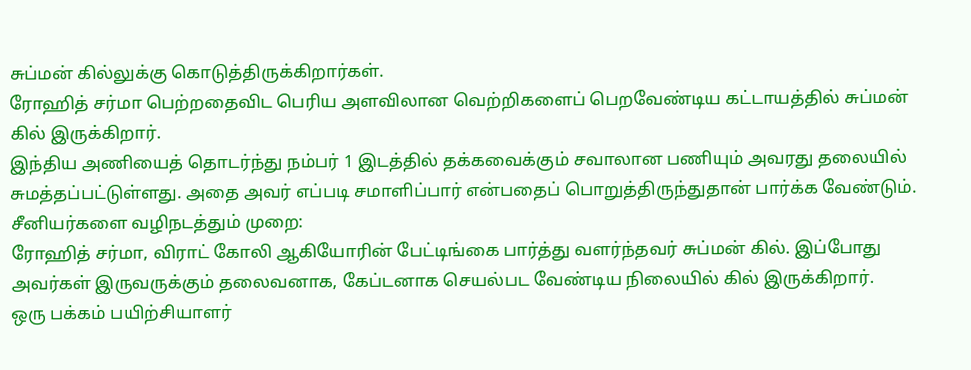சுப்மன் கில்லுக்கு கொடுத்திருக்கிறார்கள்.
ரோஹித் சர்மா பெற்றதைவிட பெரிய அளவிலான வெற்றிகளைப் பெறவேண்டிய கட்டாயத்தில் சுப்மன் கில் இருக்கிறார்.
இந்திய அணியைத் தொடர்ந்து நம்பர் 1 இடத்தில் தக்கவைக்கும் சவாலான பணியும் அவரது தலையில் சுமத்தப்பட்டுள்ளது. அதை அவர் எப்படி சமாளிப்பார் என்பதைப் பொறுத்திருந்துதான் பார்க்க வேண்டும்.
சீனியர்களை வழிநடத்தும் முறை:
ரோஹித் சர்மா, விராட் கோலி ஆகியோரின் பேட்டிங்கை பார்த்து வளர்ந்தவர் சுப்மன் கில். இப்போது அவர்கள் இருவருக்கும் தலைவனாக, கேப்டனாக செயல்பட வேண்டிய நிலையில் கில் இருக்கிறார்.
ஒரு பக்கம் பயிற்சியாளர்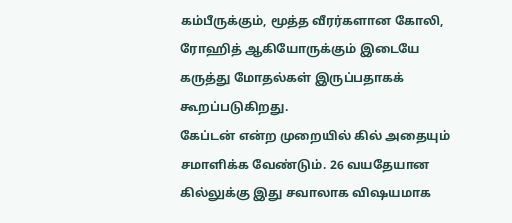கம்பீருக்கும், மூத்த வீரர்களான கோலி, ரோஹித் ஆகியோருக்கும் இடையே கருத்து மோதல்கள் இருப்பதாகக் கூறப்படுகிறது.
கேப்டன் என்ற முறையில் கில் அதையும் சமாளிக்க வேண்டும். 26 வயதேயான கில்லுக்கு இது சவாலாக விஷயமாக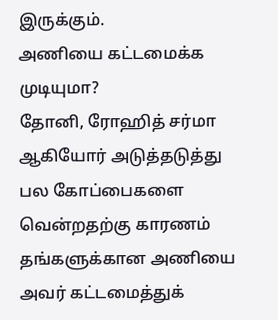இருக்கும்.
அணியை கட்டமைக்க முடியுமா?
தோனி, ரோஹித் சர்மா ஆகியோர் அடுத்தடுத்து பல கோப்பைகளை வென்றதற்கு காரணம் தங்களுக்கான அணியை அவர் கட்டமைத்துக்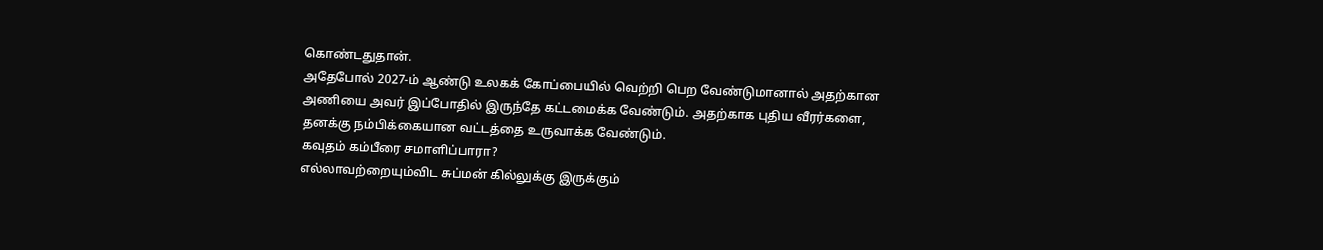கொண்டதுதான்.
அதேபோல் 2027-ம் ஆண்டு உலகக் கோப்பையில் வெற்றி பெற வேண்டுமானால் அதற்கான அணியை அவர் இப்போதில் இருந்தே கட்டமைக்க வேண்டும். அதற்காக புதிய வீரர்களை, தனக்கு நம்பிக்கையான வட்டத்தை உருவாக்க வேண்டும்.
கவுதம் கம்பீரை சமாளிப்பாரா?
எல்லாவற்றையும்விட சுப்மன் கில்லுக்கு இருக்கும்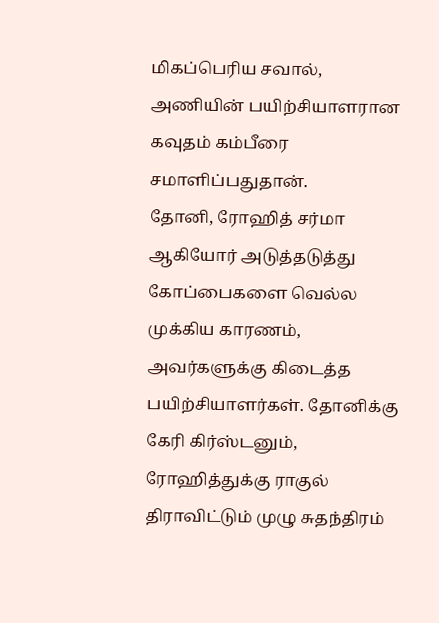மிகப்பெரிய சவால், அணியின் பயிற்சியாளரான கவுதம் கம்பீரை சமாளிப்பதுதான்.
தோனி, ரோஹித் சர்மா ஆகியோர் அடுத்தடுத்து கோப்பைகளை வெல்ல முக்கிய காரணம், அவர்களுக்கு கிடைத்த பயிற்சியாளர்கள். தோனிக்கு கேரி கிர்ஸ்டனும், ரோஹித்துக்கு ராகுல் திராவிட்டும் முழு சுதந்திரம்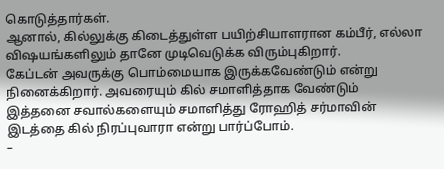கொடுத்தார்கள்.
ஆனால், கில்லுக்கு கிடைத்துள்ள பயிற்சியாளரான கம்பீர், எல்லா விஷயங்களிலும் தானே முடிவெடுக்க விரும்புகிறார்.
கேப்டன் அவருக்கு பொம்மையாக இருக்கவேண்டும் என்று நினைக்கிறார். அவரையும் கில் சமாளித்தாக வேண்டும்
இத்தனை சவால்களையும் சமாளித்து ரோஹித் சர்மாவின் இடத்தை கில் நிரப்புவாரா என்று பார்ப்போம்.
–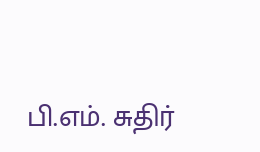பி.எம். சுதிர்